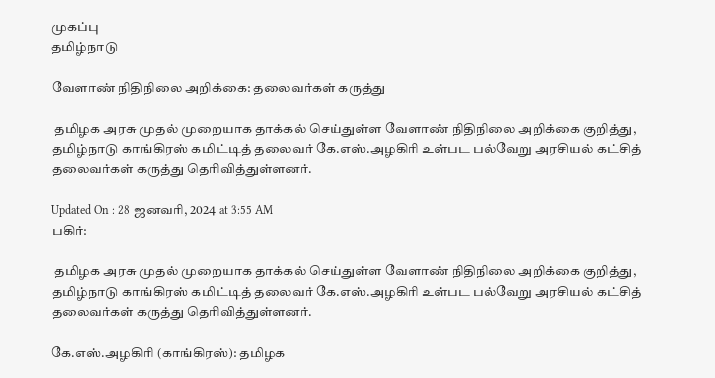முகப்பு
தமிழ்நாடு

வேளாண் நிதிநிலை அறிக்கை: தலைவர்கள் கருத்து

 தமிழக அரசு முதல் முறையாக தாக்கல் செய்துள்ள வேளாண் நிதிநிலை அறிக்கை குறித்து, தமிழ்நாடு காங்கிரஸ் கமிட்டித் தலைவர் கே.எஸ்.அழகிரி உள்பட பல்வேறு அரசியல் கட்சித் தலைவர்கள் கருத்து தெரிவித்துள்ளனர்.

Updated On : 28 ஜனவரி, 2024 at 3:55 AM
பகிர்:

 தமிழக அரசு முதல் முறையாக தாக்கல் செய்துள்ள வேளாண் நிதிநிலை அறிக்கை குறித்து, தமிழ்நாடு காங்கிரஸ் கமிட்டித் தலைவர் கே.எஸ்.அழகிரி உள்பட பல்வேறு அரசியல் கட்சித் தலைவர்கள் கருத்து தெரிவித்துள்ளனர்.

கே.எஸ்.அழகிரி (காங்கிரஸ்): தமிழக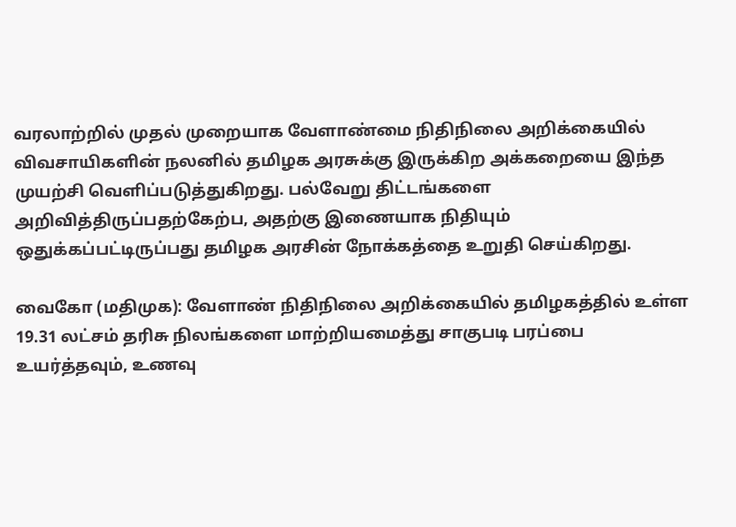வரலாற்றில் முதல் முறையாக வேளாண்மை நிதிநிலை அறிக்கையில் விவசாயிகளின் நலனில் தமிழக அரசுக்கு இருக்கிற அக்கறையை இந்த முயற்சி வெளிப்படுத்துகிறது. பல்வேறு திட்டங்களை அறிவித்திருப்பதற்கேற்ப, அதற்கு இணையாக நிதியும் ஒதுக்கப்பட்டிருப்பது தமிழக அரசின் நோக்கத்தை உறுதி செய்கிறது.

வைகோ (மதிமுக): வேளாண் நிதிநிலை அறிக்கையில் தமிழகத்தில் உள்ள 19.31 லட்சம் தரிசு நிலங்களை மாற்றியமைத்து சாகுபடி பரப்பை உயர்த்தவும், உணவு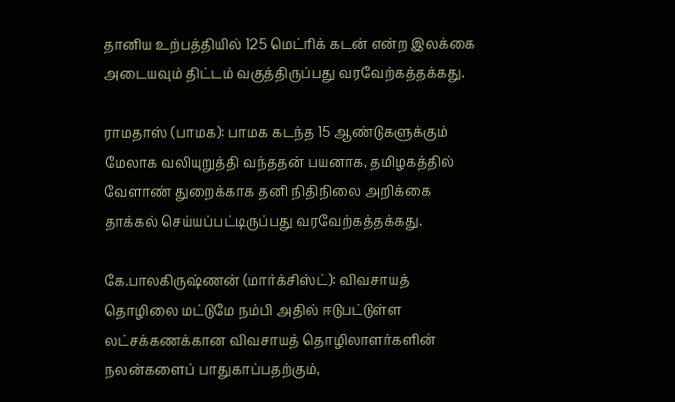தானிய உற்பத்தியில் 125 மெட்ரிக் கடன் என்ற இலக்கை அடையவும் திட்டம் வகுத்திருப்பது வரவேற்கத்தக்கது.

ராமதாஸ் (பாமக): பாமக கடந்த 15 ஆண்டுகளுக்கும் மேலாக வலியுறுத்தி வந்ததன் பயனாக, தமிழகத்தில் வேளாண் துறைக்காக தனி நிதிநிலை அறிக்கை தாக்கல் செய்யப்பட்டிருப்பது வரவேற்கத்தக்கது.

கே.பாலகிருஷ்ணன் (மார்க்சிஸ்ட்): விவசாயத் தொழிலை மட்டுமே நம்பி அதில் ஈடுபட்டுள்ள லட்சக்கணக்கான விவசாயத் தொழிலாளர்களின் நலன்களைப் பாதுகாப்பதற்கும்,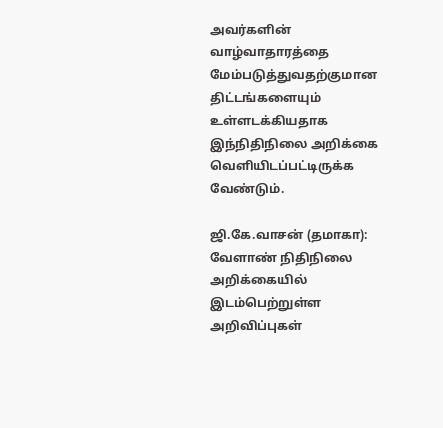அவர்களின் வாழ்வாதாரத்தை மேம்படுத்துவதற்குமான திட்டங்களையும் உள்ளடக்கியதாக இந்நிதிநிலை அறிக்கை வெளியிடப்பட்டிருக்க வேண்டும்.

ஜி.கே.வாசன் (தமாகா): வேளாண் நிதிநிலை அறிக்கையில் இடம்பெற்றுள்ள அறிவிப்புகள்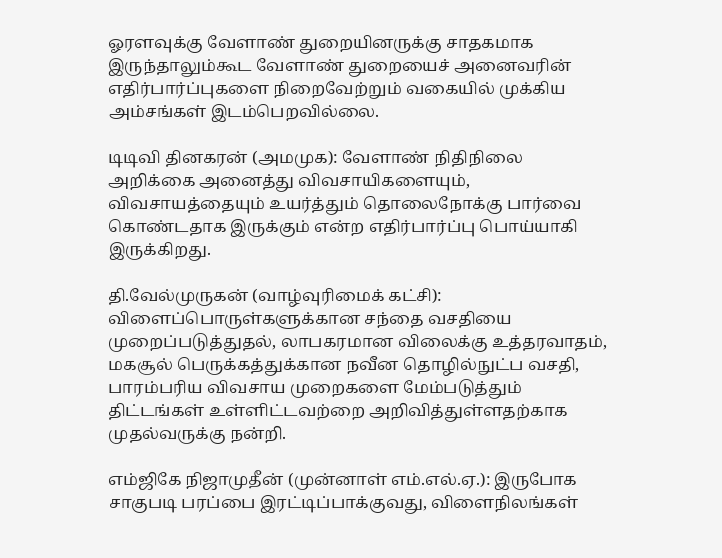ஓரளவுக்கு வேளாண் துறையினருக்கு சாதகமாக இருந்தாலும்கூட வேளாண் துறையைச் அனைவரின் எதிர்பார்ப்புகளை நிறைவேற்றும் வகையில் முக்கிய அம்சங்கள் இடம்பெறவில்லை.

டிடிவி தினகரன் (அமமுக): வேளாண் நிதிநிலை அறிக்கை அனைத்து விவசாயிகளையும், விவசாயத்தையும் உயர்த்தும் தொலைநோக்கு பார்வை கொண்டதாக இருக்கும் என்ற எதிர்பார்ப்பு பொய்யாகி இருக்கிறது.

தி.வேல்முருகன் (வாழ்வுரிமைக் கட்சி): விளைப்பொருள்களுக்கான சந்தை வசதியை முறைப்படுத்துதல், லாபகரமான விலைக்கு உத்தரவாதம், மகசூல் பெருக்கத்துக்கான நவீன தொழில்நுட்ப வசதி, பாரம்பரிய விவசாய முறைகளை மேம்படுத்தும் திட்டங்கள் உள்ளிட்டவற்றை அறிவித்துள்ளதற்காக முதல்வருக்கு நன்றி.

எம்ஜிகே நிஜாமுதீன் (முன்னாள் எம்.எல்.ஏ.): இருபோக சாகுபடி பரப்பை இரட்டிப்பாக்குவது, விளைநிலங்கள்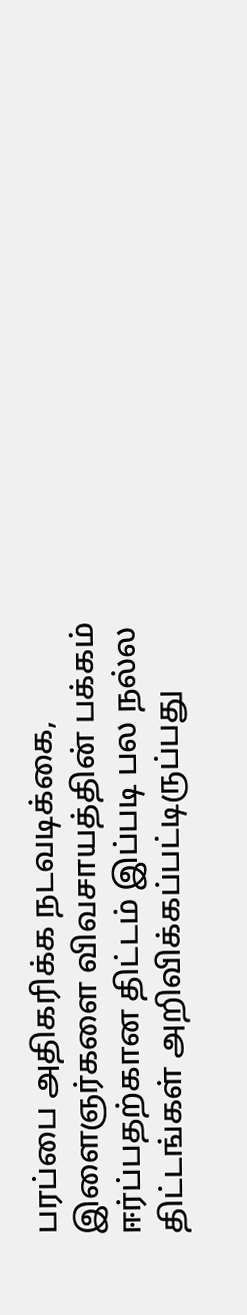பரப்பை அதிகரிக்க நடவடிக்கை, இளைஞர்களை விவசாயத்தின் பக்கம் ஈர்ப்பதற்கான திட்டம் இப்படி பல நல்ல திட்டங்கள் அறிவிக்கப்பட்டிருப்பது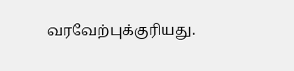வரவேற்புக்குரியது.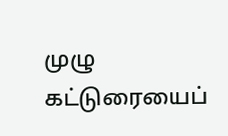முழு கட்டுரையைப்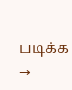படிக்க →